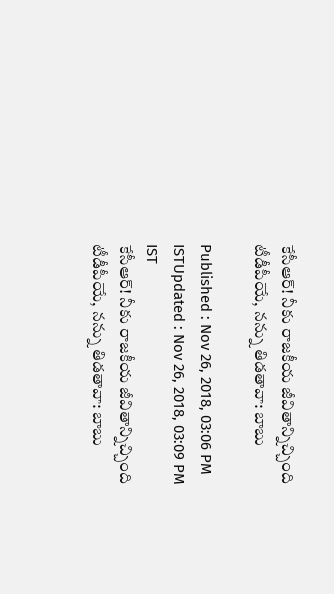కేసీఆర్! నీకు రాజకీయ జీవితాన్నిచ్చింది టీడీపీయే, నన్ను తిడతావా: బాబు

Published : Nov 26, 2018, 03:06 PM ISTUpdated : Nov 26, 2018, 03:09 PM IST
కేసీఆర్! నీకు రాజకీయ జీవితాన్నిచ్చింది టీడీపీయే, నన్ను తిడతావా: బాబు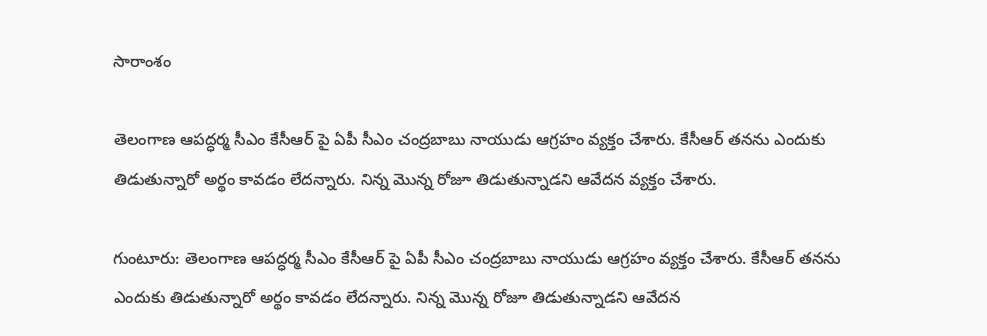సారాంశం

తెలంగాణ ఆపద్ధర్మ సీఎం కేసీఆర్ పై ఏపీ సీఎం చంద్రబాబు నాయుడు ఆగ్రహం వ్యక్తం చేశారు. కేసీఆర్ తనను ఎందుకు తిడుతున్నారో అర్థం కావడం లేదన్నారు. నిన్న మెున్న రోజూ తిడుతున్నాడని ఆవేదన వ్యక్తం చేశారు.

గుంటూరు: తెలంగాణ ఆపద్ధర్మ సీఎం కేసీఆర్ పై ఏపీ సీఎం చంద్రబాబు నాయుడు ఆగ్రహం వ్యక్తం చేశారు. కేసీఆర్ తనను ఎందుకు తిడుతున్నారో అర్థం కావడం లేదన్నారు. నిన్న మెున్న రోజూ తిడుతున్నాడని ఆవేదన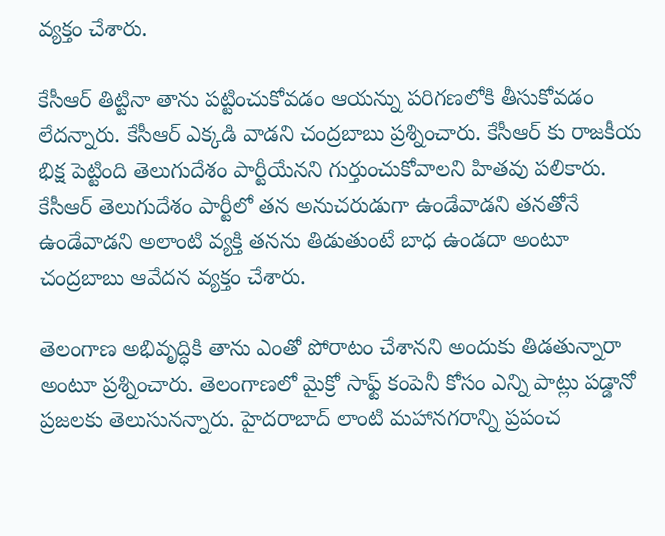వ్యక్తం చేశారు.

కేసీఆర్ తిట్టినా తాను పట్టించుకోవడం ఆయన్ను పరిగణలోకి తీసుకోవడం లేదన్నారు. కేసీఆర్ ఎక్కడి వాడని చంద్రబాబు ప్రశ్నించారు. కేసీఆర్ కు రాజకీయ భిక్ష పెట్టింది తెలుగుదేశం పార్టీయేనని గుర్తుంచుకోవాలని హితవు పలికారు. కేసీఆర్ తెలుగుదేశం పార్టీలో తన అనుచరుడుగా ఉండేవాడని తనతోనే ఉండేవాడని అలాంటి వ్యక్తి తనను తిడుతుంటే బాధ ఉండదా అంటూ చంద్రబాబు ఆవేదన వ్యక్తం చేశారు.

తెలంగాణ అభివృద్ధికి తాను ఎంతో పోరాటం చేశానని అందుకు తిడతున్నారా అంటూ ప్రశ్నించారు. తెలంగాణలో మైక్రో సాఫ్ట్ కంపెనీ కోసం ఎన్ని పాట్లు పడ్డానో ప్రజలకు తెలుసునన్నారు. హైదరాబాద్ లాంటి మహానగరాన్ని ప్రపంచ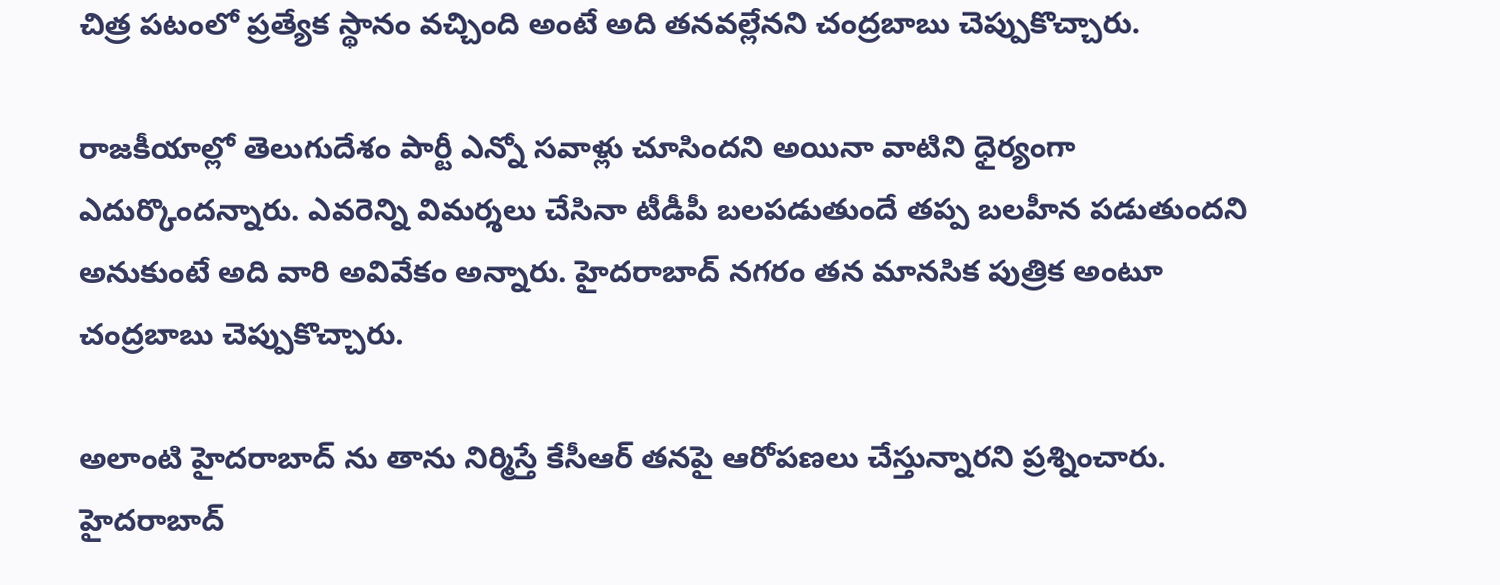చిత్ర పటంలో ప్రత్యేక స్థానం వచ్చింది అంటే అది తనవల్లేనని చంద్రబాబు చెప్పుకొచ్చారు.

రాజకీయాల్లో తెలుగుదేశం పార్టీ ఎన్నో సవాళ్లు చూసిందని అయినా వాటిని ధైర్యంగా ఎదుర్కొందన్నారు. ఎవరెన్ని విమర్శలు చేసినా టీడీపీ బలపడుతుందే తప్ప బలహీన పడుతుందని అనుకుంటే అది వారి అవివేకం అన్నారు. హైదరాబాద్ నగరం తన మానసిక పుత్రిక అంటూ చంద్రబాబు చెప్పుకొచ్చారు.

అలాంటి హైదరాబాద్ ను తాను నిర్మిస్తే కేసీఆర్ తనపై ఆరోపణలు చేస్తున్నారని ప్రశ్నించారు. హైదరాబాద్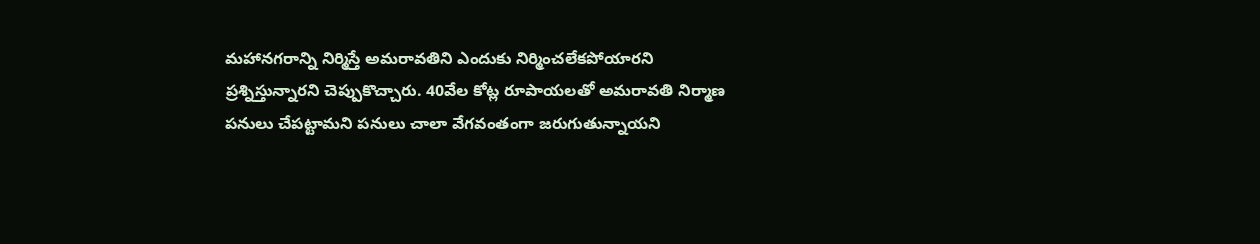మహానగరాన్ని నిర్మిస్తే అమరావతిని ఎందుకు నిర్మించలేకపోయారని ప్రశ్నిస్తున్నారని చెప్పుకొచ్చారు. 40వేల కోట్ల రూపాయలతో అమరావతి నిర్మాణ పనులు చేపట్టామని పనులు చాలా వేగవంతంగా జరుగుతున్నాయని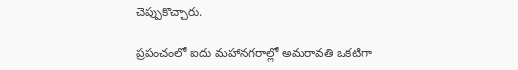చెప్పుకొచ్చారు.

ప్రపంచంలో ఐదు మహానగరాల్లో అమరావతి ఒకటిగా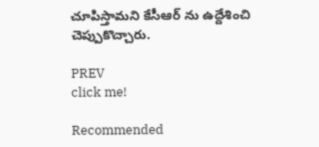చూపిస్తామని కేసీఆర్ ను ఉద్దేశించి చెప్పుకొచ్చారు.

PREV
click me!

Recommended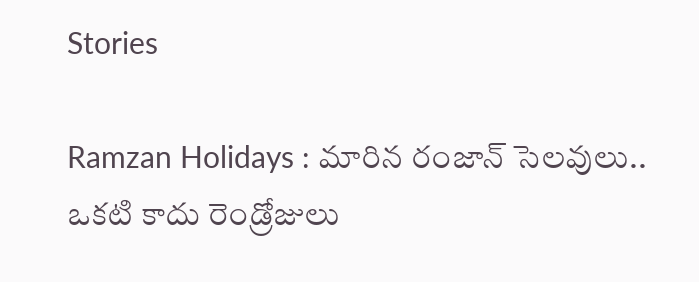Stories

Ramzan Holidays : మారిన రంజాన్ సెలవులు.. ఒకటి కాదు రెండ్రోజులు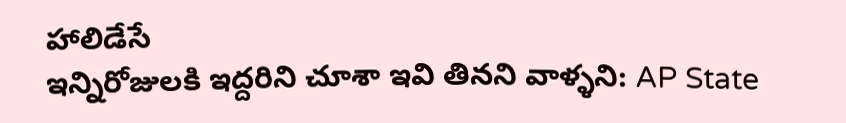హాలిడేసే
ఇన్నిరోజులకి ఇద్దరిని చూశా ఇవి తినని వాళ్ళని: AP State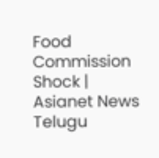Food Commission Shock | Asianet News Telugu